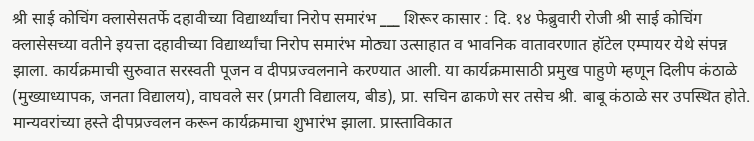श्री साई कोचिंग क्लासेसतर्फे दहावीच्या विद्यार्थ्यांचा निरोप समारंभ ___ शिरूर कासार : दि. १४ फेब्रुवारी रोजी श्री साई कोचिंग क्लासेसच्या वतीने इयत्ता दहावीच्या विद्यार्थ्यांचा निरोप समारंभ मोठ्या उत्साहात व भावनिक वातावरणात हॉटेल एम्पायर येथे संपन्न झाला. कार्यक्रमाची सुरुवात सरस्वती पूजन व दीपप्रज्वलनाने करण्यात आली. या कार्यक्रमासाठी प्रमुख पाहुणे म्हणून दिलीप कंठाळे (मुख्याध्यापक, जनता विद्यालय), वाघवले सर (प्रगती विद्यालय, बीड), प्रा. सचिन ढाकणे सर तसेच श्री. बाबू कंठाळे सर उपस्थित होते. मान्यवरांच्या हस्ते दीपप्रज्वलन करून कार्यक्रमाचा शुभारंभ झाला. प्रास्ताविकात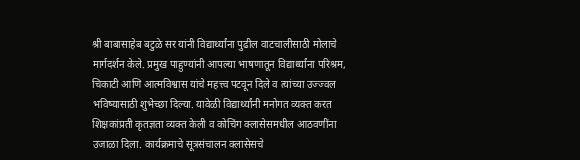श्री बाबासाहेब बटुळे सर यांनी विद्यार्थ्यांना पुढील वाटचालीसाठी मोलाचे मार्गदर्शन केले. प्रमुख पाहुण्यांनी आपल्या भाषणातून विद्यार्थ्यांना परिश्रम, चिकाटी आणि आत्मविश्वास यांचे महत्त्व पटवून दिले व त्यांच्या उज्ज्वल भविष्यासाठी शुभेच्छा दिल्या. यावेळी विद्यार्थ्यांनी मनोगत व्यक्त करत शिक्षकांप्रती कृतज्ञता व्यक्त केली व कोचिंग क्लासेसमधील आठवणींना उजाळा दिला. कार्यक्रमाचे सूत्रसंचालन क्लासेसचे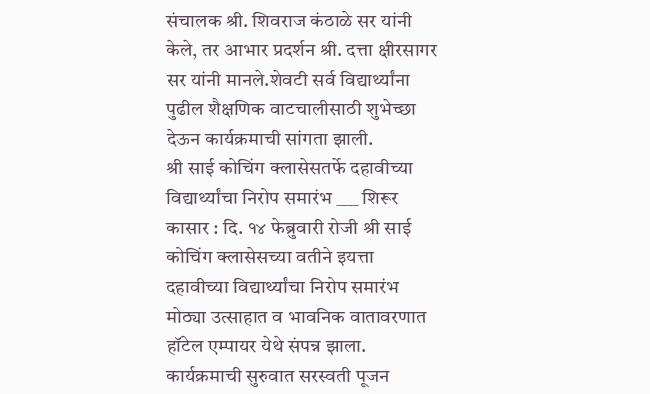संचालक श्री. शिवराज कंठाळे सर यांनी केले, तर आभार प्रदर्शन श्री. दत्ता क्षीरसागर सर यांनी मानले.शेवटी सर्व विद्यार्थ्यांना पुढील शैक्षणिक वाटचालीसाठी शुभेच्छा देऊन कार्यक्रमाची सांगता झाली.
श्री साई कोचिंग क्लासेसतर्फे दहावीच्या विद्यार्थ्यांचा निरोप समारंभ ___ शिरूर कासार : दि. १४ फेब्रुवारी रोजी श्री साई कोचिंग क्लासेसच्या वतीने इयत्ता दहावीच्या विद्यार्थ्यांचा निरोप समारंभ मोठ्या उत्साहात व भावनिक वातावरणात हॉटेल एम्पायर येथे संपन्न झाला. कार्यक्रमाची सुरुवात सरस्वती पूजन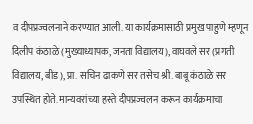व दीपप्रज्वलनाने करण्यात आली. या कार्यक्रमासाठी प्रमुख पाहुणे म्हणून दिलीप कंठाळे (मुख्याध्यापक, जनता विद्यालय), वाघवले सर (प्रगती विद्यालय, बीड), प्रा. सचिन ढाकणे सर तसेच श्री. बाबू कंठाळे सर उपस्थित होते. मान्यवरांच्या हस्ते दीपप्रज्वलन करून कार्यक्रमाचा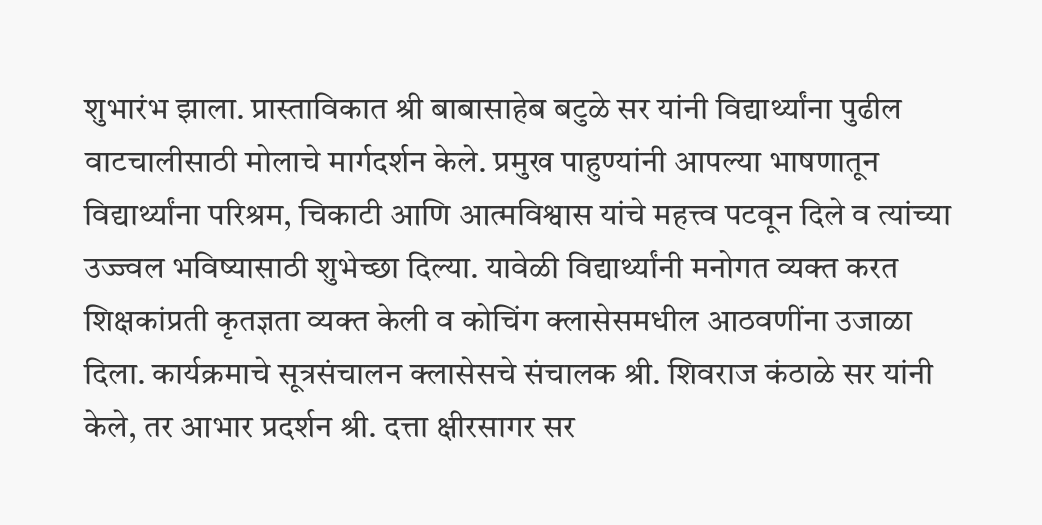शुभारंभ झाला. प्रास्ताविकात श्री बाबासाहेब बटुळे सर यांनी विद्यार्थ्यांना पुढील वाटचालीसाठी मोलाचे मार्गदर्शन केले. प्रमुख पाहुण्यांनी आपल्या भाषणातून विद्यार्थ्यांना परिश्रम, चिकाटी आणि आत्मविश्वास यांचे महत्त्व पटवून दिले व त्यांच्या उज्ज्वल भविष्यासाठी शुभेच्छा दिल्या. यावेळी विद्यार्थ्यांनी मनोगत व्यक्त करत शिक्षकांप्रती कृतज्ञता व्यक्त केली व कोचिंग क्लासेसमधील आठवणींना उजाळा दिला. कार्यक्रमाचे सूत्रसंचालन क्लासेसचे संचालक श्री. शिवराज कंठाळे सर यांनी केले, तर आभार प्रदर्शन श्री. दत्ता क्षीरसागर सर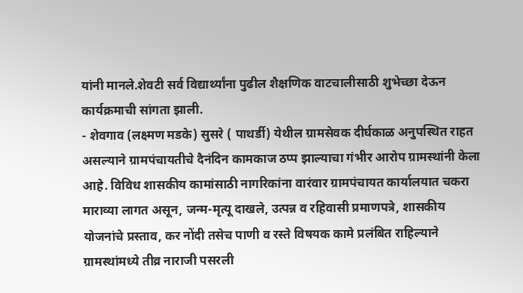यांनी मानले.शेवटी सर्व विद्यार्थ्यांना पुढील शैक्षणिक वाटचालीसाठी शुभेच्छा देऊन कार्यक्रमाची सांगता झाली.
- शेवगाव (लक्ष्मण मडके) सुसरे ( पाथर्डी) येथील ग्रामसेवक दीर्घकाळ अनुपस्थित राहत असल्याने ग्रामपंचायतीचे दैनंदिन कामकाज ठप्प झाल्याचा गंभीर आरोप ग्रामस्थांनी केला आहे. विविध शासकीय कामांसाठी नागरिकांना वारंवार ग्रामपंचायत कार्यालयात चकरा माराव्या लागत असून, जन्म-मृत्यू दाखले, उत्पन्न व रहिवासी प्रमाणपत्रे, शासकीय योजनांचे प्रस्ताव, कर नोंदी तसेच पाणी व रस्ते विषयक कामे प्रलंबित राहिल्याने ग्रामस्थांमध्ये तीव्र नाराजी पसरली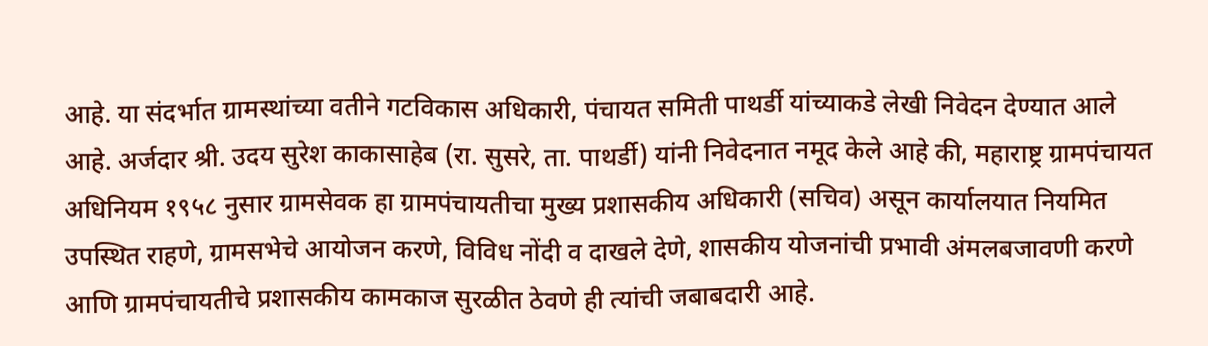आहे. या संदर्भात ग्रामस्थांच्या वतीने गटविकास अधिकारी, पंचायत समिती पाथर्डी यांच्याकडे लेखी निवेदन देण्यात आले आहे. अर्जदार श्री. उदय सुरेश काकासाहेब (रा. सुसरे, ता. पाथर्डी) यांनी निवेदनात नमूद केले आहे की, महाराष्ट्र ग्रामपंचायत अधिनियम १९५८ नुसार ग्रामसेवक हा ग्रामपंचायतीचा मुख्य प्रशासकीय अधिकारी (सचिव) असून कार्यालयात नियमित उपस्थित राहणे, ग्रामसभेचे आयोजन करणे, विविध नोंदी व दाखले देणे, शासकीय योजनांची प्रभावी अंमलबजावणी करणे आणि ग्रामपंचायतीचे प्रशासकीय कामकाज सुरळीत ठेवणे ही त्यांची जबाबदारी आहे.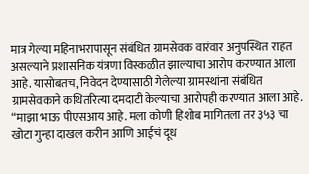मात्र गेल्या महिनाभरापासून संबंधित ग्रामसेवक वारंवार अनुपस्थित राहत असल्याने प्रशासनिक यंत्रणा विस्कळीत झाल्याचा आरोप करण्यात आला आहे. यासोबतच, निवेदन देण्यासाठी गेलेल्या ग्रामस्थांना संबंधित ग्रामसेवकाने कथितरित्या दमदाटी केल्याचा आरोपही करण्यात आला आहे. “माझा भाऊ पीएसआय आहे. मला कोणी हिशोब मागितला तर ३५३ चा खोटा गुन्हा दाखल करीन आणि आईचं दूध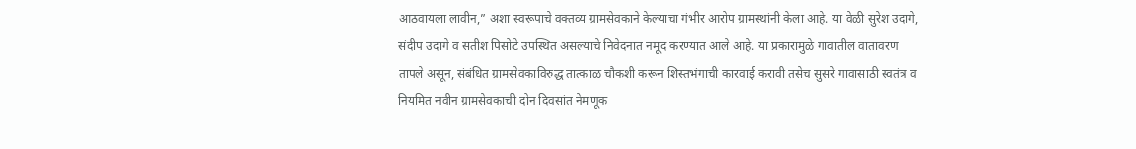आठवायला लावीन,” अशा स्वरूपाचे वक्तव्य ग्रामसेवकाने केल्याचा गंभीर आरोप ग्रामस्थांनी केला आहे. या वेळी सुरेश उदागे, संदीप उदागे व सतीश पिसोटे उपस्थित असल्याचे निवेदनात नमूद करण्यात आले आहे. या प्रकारामुळे गावातील वातावरण तापले असून, संबंधित ग्रामसेवकाविरुद्ध तात्काळ चौकशी करून शिस्तभंगाची कारवाई करावी तसेच सुसरे गावासाठी स्वतंत्र व नियमित नवीन ग्रामसेवकाची दोन दिवसांत नेमणूक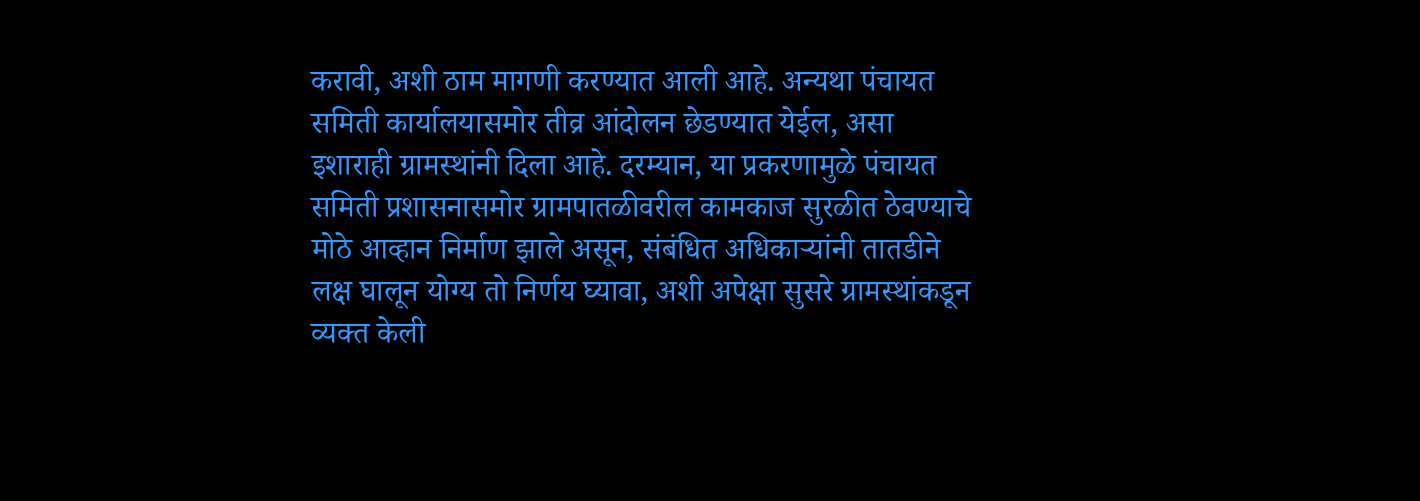करावी, अशी ठाम मागणी करण्यात आली आहे. अन्यथा पंचायत समिती कार्यालयासमोर तीव्र आंदोलन छेडण्यात येईल, असा इशाराही ग्रामस्थांनी दिला आहे. दरम्यान, या प्रकरणामुळे पंचायत समिती प्रशासनासमोर ग्रामपातळीवरील कामकाज सुरळीत ठेवण्याचे मोठे आव्हान निर्माण झाले असून, संबंधित अधिकाऱ्यांनी तातडीने लक्ष घालून योग्य तो निर्णय घ्यावा, अशी अपेक्षा सुसरे ग्रामस्थांकडून व्यक्त केली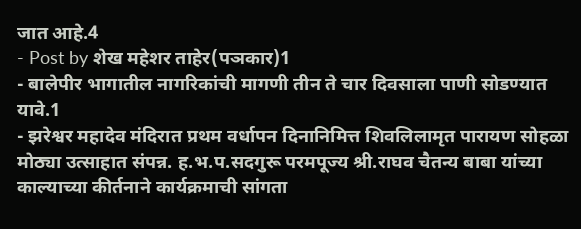जात आहे.4
- Post by शेख महेशर ताहेर(पञकार)1
- बालेपीर भागातील नागरिकांची मागणी तीन ते चार दिवसाला पाणी सोडण्यात यावे.1
- झरेश्वर महादेव मंदिरात प्रथम वर्धापन दिनानिमित्त शिवलिलामृत पारायण सोहळा मोठ्या उत्साहात संपन्न. ह.भ.प.सदगुरू परमपूज्य श्री.राघव चैतन्य बाबा यांच्या काल्याच्या कीर्तनाने कार्यक्रमाची सांगता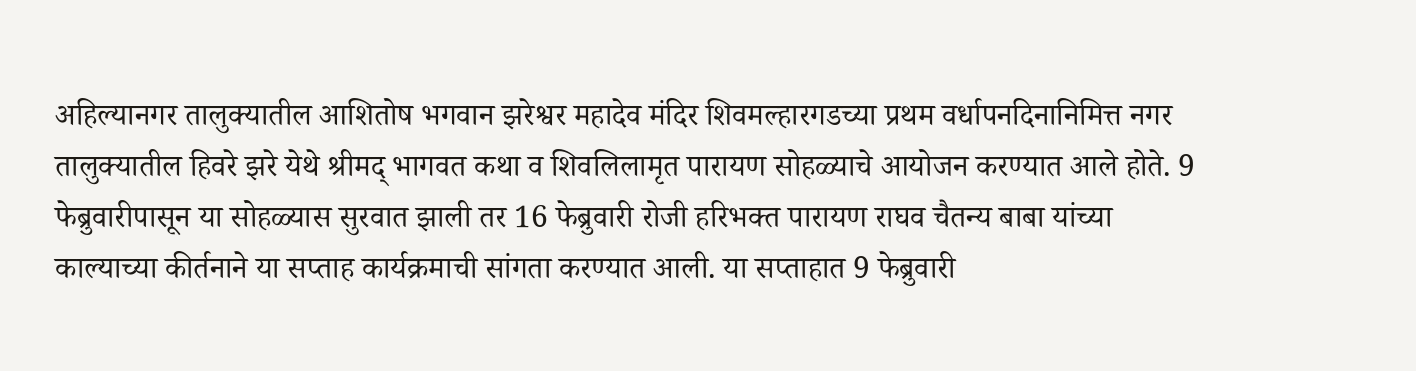अहिल्यानगर तालुक्यातील आशितोष भगवान झरेश्वर महादेव मंदिर शिवमल्हारगडच्या प्रथम वर्धापनदिनानिमित्त नगर तालुक्यातील हिवरे झरे येथे श्रीमद् भागवत कथा व शिवलिलामृत पारायण सोहळ्याचे आयोजन करण्यात आले होते. 9 फेब्रुवारीपासून या सोहळ्यास सुरवात झाली तर 16 फेब्रुवारी रोजी हरिभक्त पारायण राघव चैतन्य बाबा यांच्या काल्याच्या कीर्तनाने या सप्ताह कार्यक्रमाची सांगता करण्यात आली. या सप्ताहात 9 फेब्रुवारी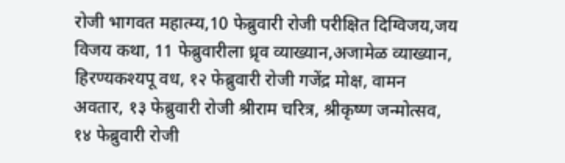रोजी भागवत महात्म्य,10 फेब्रुवारी रोजी परीक्षित दिग्विजय,जय विजय कथा, 11 फेब्रुवारीला ध्रृव व्याख्यान,अजामेळ व्याख्यान, हिरण्यकश्यपू वध, १२ फेब्रुवारी रोजी गजेंद्र मोक्ष, वामन अवतार, १३ फेब्रुवारी रोजी श्रीराम चरित्र, श्रीकृष्ण जन्मोत्सव, १४ फेब्रुवारी रोजी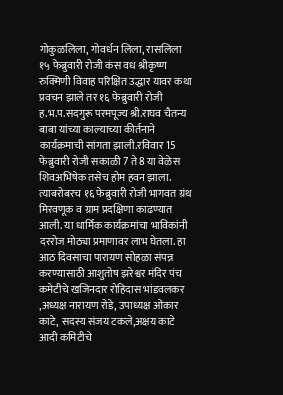गोकुळलिला, गोवर्धन लिला, रासलिला १५ फेब्रुवारी रोजी कंस वध श्रीकृष्ण रुक्मिणी विवाह परिक्षित उद्धार यावर कथा प्रवचन झाले तर १६ फेब्रुवारी रोजी ह.भ.प.सदगुरू परमपूज्य श्री.राघव चैतन्य बाबा यांच्या काल्याच्या कीर्तनाने कार्यक्रमाची सांगता झाली.रविवार 15 फेब्रुवारी रोजी सकाळी 7 ते 8 या वेळेस शिवअभिषेक तसेच होम हवन झाला. त्याबरोबरच १६ फेब्रुवारी रोजी भागवत ग्रंथ मिरवणूक व ग्राम प्रदक्षिणा काढण्यात आली. या धार्मिक कार्यक्रमांचा भाविकांनी दररोज मोठ्या प्रमाणावर लाभ घेतला. हा आठ दिवसाचा पारायण सोहळा संपन्न करण्यासाठी आशुतोष झरेश्वर मंदिर पंच कमेटीचे खजिनदार रोहिदास भांडवलकर ,अध्यक्ष नारायण रोडे, उपाध्यक्ष ओंकार काटे, सदस्य संजय टकले,अक्षय काटे आदी कमिटीचे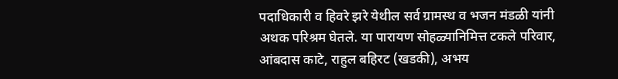पदाधिकारी व हिवरे झरे येथील सर्व ग्रामस्थ व भजन मंडळी यांनी अथक परिश्रम घेतले. या पारायण सोहळ्यानिमित्त टकले परिवार, आंबदास काटे, राहुल बहिरट (खडकी), अभय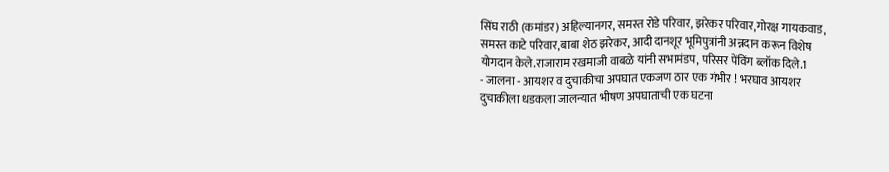सिंघ राठी (कमांडर) अहिल्यानगर, समस्त रोडे परिवार, झरेकर परिवार,गोरक्ष गायकवाड, समस्त काटे परिवार,बाबा शेठ झरेकर, आदी दानशूर भूमिपुत्रांनी अन्नदान करून विशेष योगदान केले.राजाराम रखमाजी वाबळे यांनी सभामंडप, परिसर पेंविंग ब्लॉक दिले.1
- जालना - आयशर व दुचाकीचा अपघात एकजण ठार एक गंभीर ! भरघाव आयशर दुचाकीला धडकला जालन्यात भीषण अपघाताची एक घटना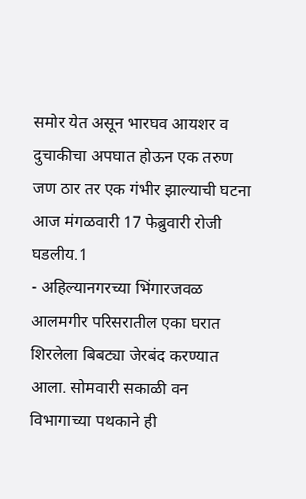समोर येत असून भारघव आयशर व दुचाकीचा अपघात होऊन एक तरुण जण ठार तर एक गंभीर झाल्याची घटना आज मंगळवारी 17 फेब्रुवारी रोजी घडलीय.1
- अहिल्यानगरच्या भिंगारजवळ आलमगीर परिसरातील एका घरात शिरलेला बिबट्या जेरबंद करण्यात आला. सोमवारी सकाळी वन विभागाच्या पथकाने ही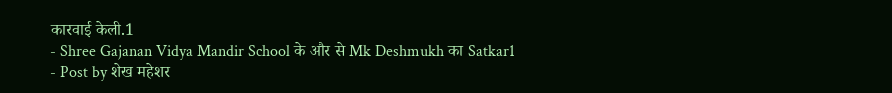कारवाई केली.1
- Shree Gajanan Vidya Mandir School के और से Mk Deshmukh का Satkar1
- Post by शेख महेशर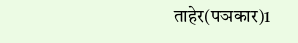ताहेर(पञकार)1